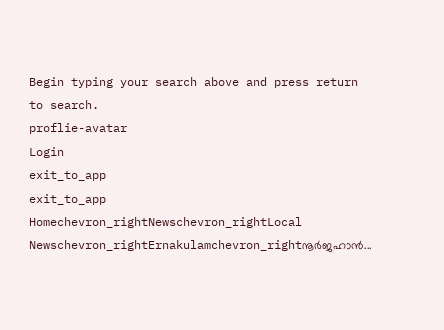Begin typing your search above and press return to search.
proflie-avatar
Login
exit_to_app
exit_to_app
Homechevron_rightNewschevron_rightLocal Newschevron_rightErnakulamchevron_rightനൂർജഹാൻ...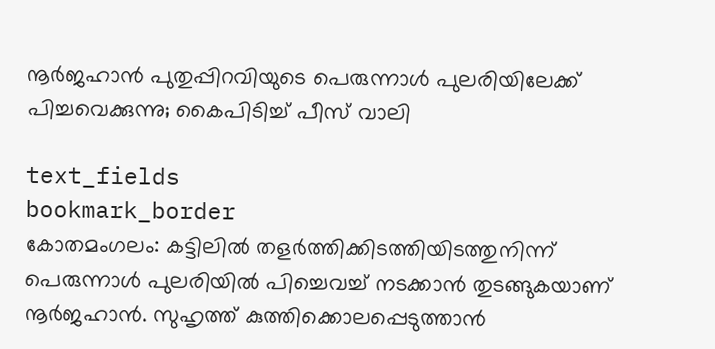നൂർജഹാൻ പുതുപ്പിറവിയുടെ പെരുന്നാൾ പുലരിയിലേക്ക് പിച്ചവെക്കുന്നു; കൈപിടിച്ച് പീസ് വാലി

text_fields
bookmark_border
കോതമംഗലം: കട്ടിലിൽ തളർത്തിക്കിടത്തിയിടത്തുനിന്ന് പെരുന്നാൾ പുലരിയിൽ പിച്ചെവച്ച് നടക്കാൻ തുടങ്ങുകയാണ് നൂർജഹാൻ. സുഹൃത്ത് കുത്തിക്കൊലപ്പെടുത്താൻ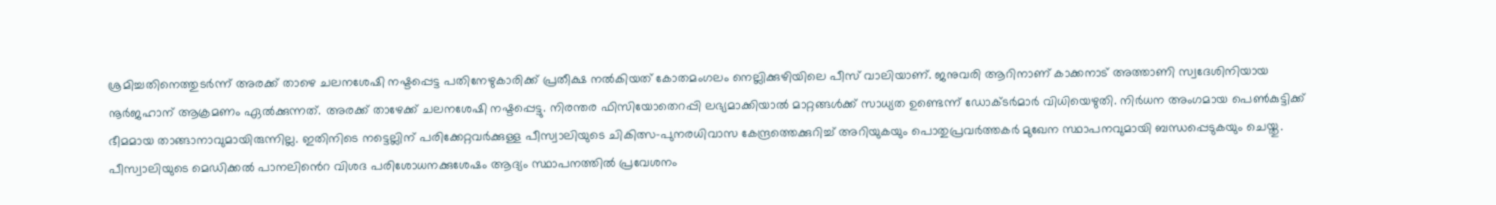ശ്രമിച്ചതിനെത്തുടർന്ന് അരക്ക് താഴെ ചലനശേഷി നഷ്ടപ്പെട്ട പതിനേഴുകാരിക്ക് പ്രതീക്ഷ നൽകിയത് കോതമംഗലം നെല്ലിക്കുഴിയിലെ പീസ് വാലിയാണ്. ജനുവരി ആറിനാണ് കാക്കനാട് അത്താണി സ്വദേശിനിയായ നൂർജഹാന് ആക്രമണം ഏൽക്കുന്നത്. അരക്ക് താഴേക്ക് ചലനശേഷി നഷ്ടപ്പെട്ടു. നിരന്തര ഫിസിയോതെറപ്പി ലഭ്യമാക്കിയാൽ മാറ്റങ്ങൾക്ക് സാധ്യത ഉണ്ടെന്ന് ഡോക്ടർമാർ വിധിയെഴുതി. നിർധന അംഗമായ പെൺകുട്ടിക്ക് ഭീമമായ താങ്ങാനാവുമായിരുന്നില്ല. ഇതിനിടെ നട്ടെല്ലിന് പരിക്കേറ്റവർക്കുള്ള പീസ്വാലിയുടെ ചികിത്സ-പുനരധിവാസ കേന്ദ്രത്തെക്കുറിച്ച് അറിയുകയും പൊതുപ്രവർത്തകർ മുഖേന സ്ഥാപനവുമായി ബന്ധപ്പെടുകയും ചെയ്തു. പീസ്വാലിയുടെ മെഡിക്കൽ പാനലിൻെറ വിശദ പരിശോധനക്കുശേഷം ആദ്യം സ്ഥാപനത്തിൽ പ്രവേശനം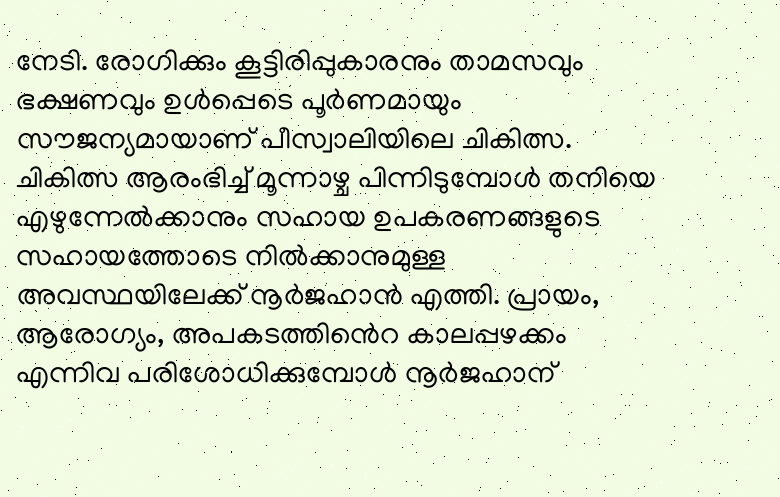നേടി. രോഗിക്കും കൂട്ടിരിപ്പുകാരനും താമസവും ഭക്ഷണവും ഉൾപ്പെടെ പൂർണമായും സൗജന്യമായാണ് പീസ്വാലിയിലെ ചികിത്സ. ചികിത്സ ആരംഭിച്ച്‌ മൂന്നാഴ്ച പിന്നിടുമ്പോൾ തനിയെ എഴുന്നേൽക്കാനും സഹായ ഉപകരണങ്ങളുടെ സഹായത്തോടെ നിൽക്കാനുമുള്ള അവസ്ഥയിലേക്ക് നൂർജഹാൻ എത്തി. പ്രായം, ആരോഗ്യം, അപകടത്തിൻെറ കാലപ്പഴക്കം എന്നിവ പരിശോധിക്കുമ്പോൾ നൂർജഹാന്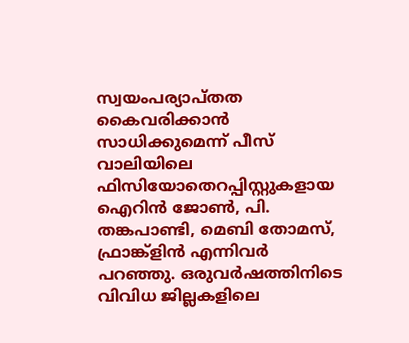സ്വയംപര്യാപ്തത കൈവരിക്കാൻ സാധിക്കുമെന്ന് പീസ് വാലിയിലെ ഫിസിയോതെറപ്പിസ്റ്റുകളായ ഐറിൻ ജോൺ, പി. തങ്കപാണ്ടി, മെബി തോമസ്, ഫ്രാങ്ക്ളിൻ എന്നിവർ പറഞ്ഞു. ഒരുവർഷത്തിനിടെ വിവിധ ജില്ലകളിലെ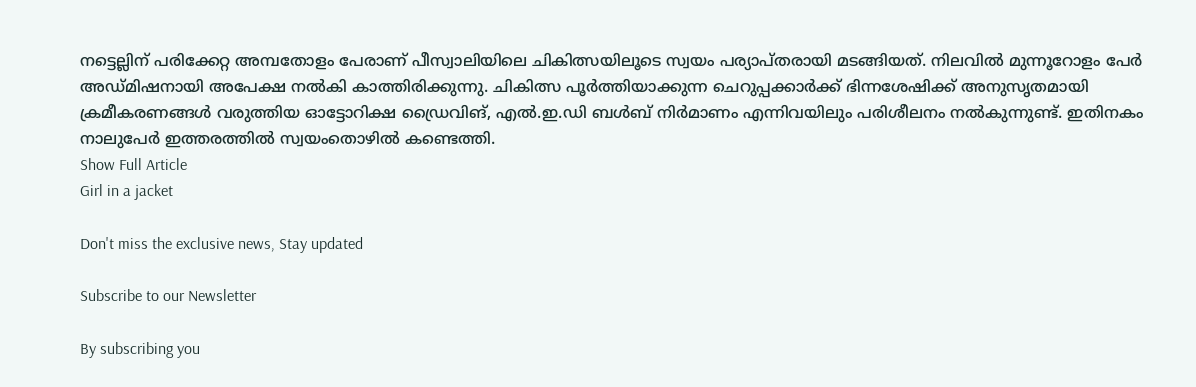നട്ടെല്ലിന് പരിക്കേറ്റ അമ്പതോളം പേരാണ് പീസ്വാലിയിലെ ചികിത്സയിലൂടെ സ്വയം പര്യാപ്തരായി മടങ്ങിയത്. നിലവിൽ മുന്നൂറോളം പേർ അഡ്മിഷനായി അപേക്ഷ നൽകി കാത്തിരിക്കുന്നു. ചികിത്സ പൂർത്തിയാക്കുന്ന ചെറുപ്പക്കാർക്ക് ഭിന്നശേഷിക്ക് അനുസൃതമായി ക്രമീകരണങ്ങൾ വരുത്തിയ ഓട്ടോറിക്ഷ ഡ്രൈവിങ്, എൽ.ഇ.ഡി ബൾബ് നിർമാണം എന്നിവയിലും പരിശീലനം നൽകുന്നുണ്ട്. ഇതിനകം നാലുപേർ ഇത്തരത്തിൽ സ്വയംതൊഴിൽ കണ്ടെത്തി.
Show Full Article
Girl in a jacket

Don't miss the exclusive news, Stay updated

Subscribe to our Newsletter

By subscribing you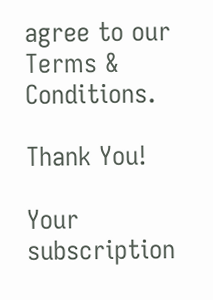agree to our Terms & Conditions.

Thank You!

Your subscription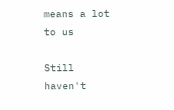means a lot to us

Still haven't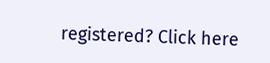registered? Click here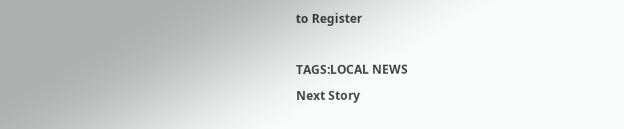to Register

TAGS:LOCAL NEWS
Next Story